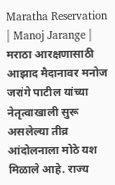Maratha Reservation | Manoj Jarange | मराठा आरक्षणासाठी आझाद मैदानावर मनोज जरांगे पाटील यांच्या नेतृत्वाखाली सुरू असलेल्या तीव्र आंदोलनाला मोठे यश मिळाले आहे. राज्य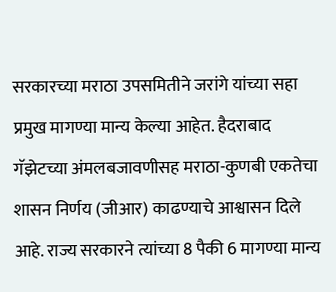सरकारच्या मराठा उपसमितीने जरांगे यांच्या सहा प्रमुख मागण्या मान्य केल्या आहेत. हैदराबाद गॅझेटच्या अंमलबजावणीसह मराठा-कुणबी एकतेचा शासन निर्णय (जीआर) काढण्याचे आश्वासन दिले आहे. राज्य सरकारने त्यांच्या 8 पैकी 6 मागण्या मान्य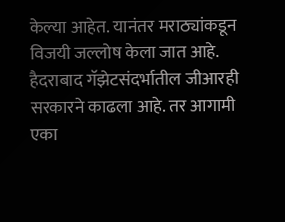केल्या आहेत. यानंतर मराठ्यांकडून विजयी जल्लोष केला जात आहे. हैदराबाद गॅझेटसंदर्भातील जीआरही सरकारने काढला आहे. तर आगामी एका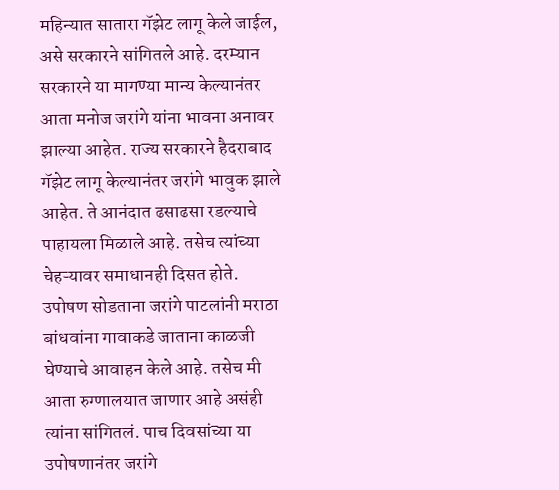महिन्यात सातारा गॅझेट लागू केले जाईल, असे सरकारने सांगितले आहे. दरम्यान सरकारने या मागण्या मान्य केल्यानंतर आता मनोज जरांगे यांना भावना अनावर झाल्या आहेत. राज्य सरकारने हैदराबाद गॅझेट लागू केल्यानंतर जरांगे भावुक झाले आहेत. ते आनंदात ढसाढसा रडल्याचे पाहायला मिळाले आहे. तसेच त्यांच्या चेहऱ्यावर समाधानही दिसत होते. उपोषण सोडताना जरांगे पाटलांनी मराठा बांधवांना गावाकडे जाताना काळजी घेण्याचे आवाहन केले आहे. तसेच मी आता रुग्णालयात जाणार आहे असंही त्यांना सांगितलं. पाच दिवसांच्या या उपोषणानंतर जरांगे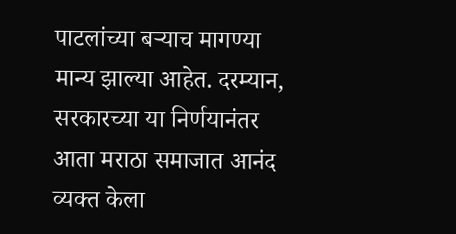पाटलांच्या बऱ्याच मागण्या मान्य झाल्या आहेत. दरम्यान, सरकारच्या या निर्णयानंतर आता मराठा समाजात आनंद व्यक्त केला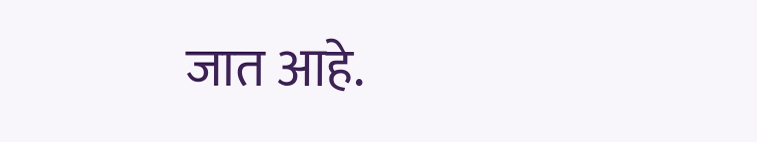जात आहे.